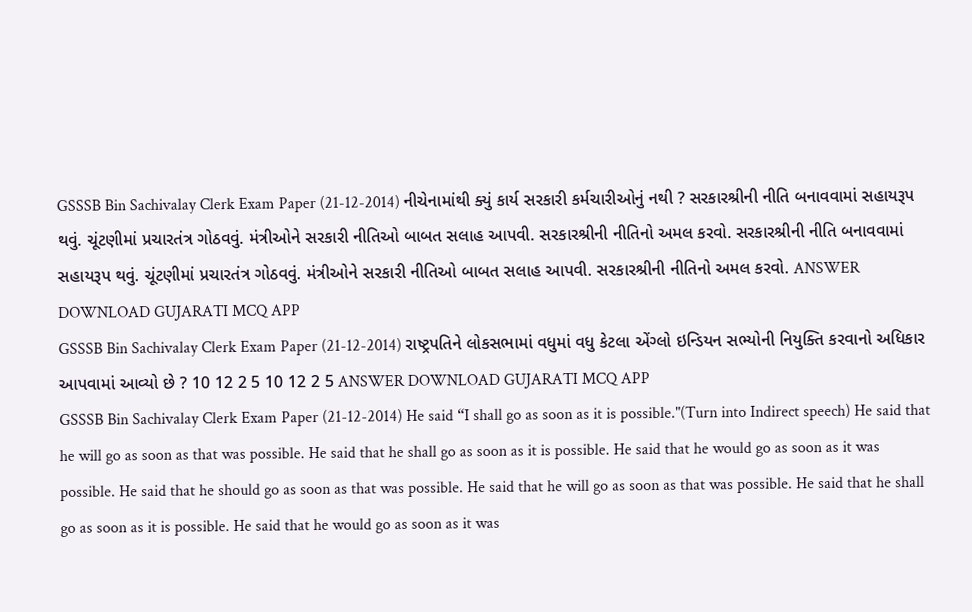GSSSB Bin Sachivalay Clerk Exam Paper (21-12-2014) નીચેનામાંથી ક્યું કાર્ય સરકારી કર્મચારીઓનું નથી ? સરકારશ્રીની નીતિ બનાવવામાં સહાયરૂપ થવું. ચૂંટણીમાં પ્રચારતંત્ર ગોઠવવું. મંત્રીઓને સરકારી નીતિઓ બાબત સલાહ આપવી. સરકારશ્રીની નીતિનો અમલ કરવો. સરકારશ્રીની નીતિ બનાવવામાં સહાયરૂપ થવું. ચૂંટણીમાં પ્રચારતંત્ર ગોઠવવું. મંત્રીઓને સરકારી નીતિઓ બાબત સલાહ આપવી. સરકારશ્રીની નીતિનો અમલ કરવો. ANSWER DOWNLOAD GUJARATI MCQ APP
GSSSB Bin Sachivalay Clerk Exam Paper (21-12-2014) રાષ્ટ્રપતિને લોકસભામાં વધુમાં વધુ કેટલા એંગ્લો ઇન્ડિયન સભ્યોની નિયુક્તિ કરવાનો અધિકાર આપવામાં આવ્યો છે ? 10 12 2 5 10 12 2 5 ANSWER DOWNLOAD GUJARATI MCQ APP
GSSSB Bin Sachivalay Clerk Exam Paper (21-12-2014) He said “I shall go as soon as it is possible."(Turn into Indirect speech) He said that he will go as soon as that was possible. He said that he shall go as soon as it is possible. He said that he would go as soon as it was possible. He said that he should go as soon as that was possible. He said that he will go as soon as that was possible. He said that he shall go as soon as it is possible. He said that he would go as soon as it was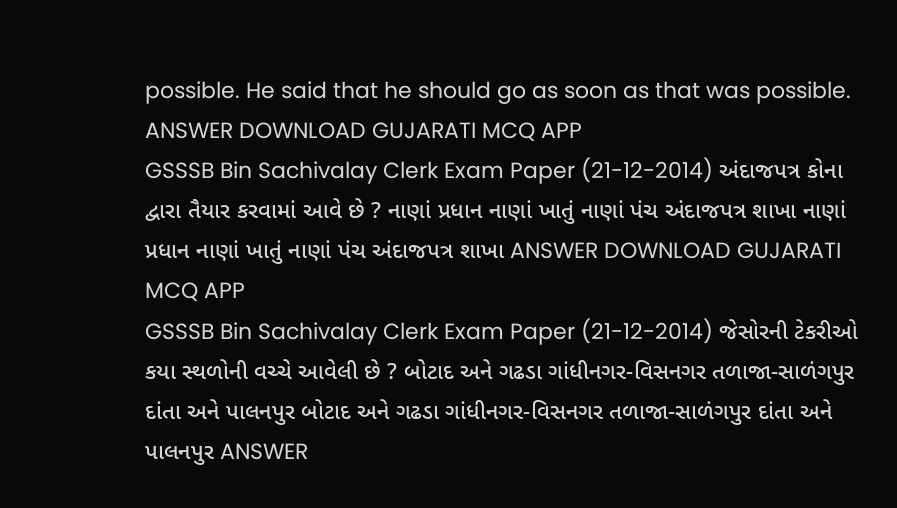possible. He said that he should go as soon as that was possible. ANSWER DOWNLOAD GUJARATI MCQ APP
GSSSB Bin Sachivalay Clerk Exam Paper (21-12-2014) અંદાજપત્ર કોના દ્વારા તૈયાર કરવામાં આવે છે ? નાણાં પ્રધાન નાણાં ખાતું નાણાં પંચ અંદાજપત્ર શાખા નાણાં પ્રધાન નાણાં ખાતું નાણાં પંચ અંદાજપત્ર શાખા ANSWER DOWNLOAD GUJARATI MCQ APP
GSSSB Bin Sachivalay Clerk Exam Paper (21-12-2014) જેસોરની ટેકરીઓ કયા સ્થળોની વચ્ચે આવેલી છે ? બોટાદ અને ગઢડા ગાંધીનગર-વિસનગર તળાજા-સાળંગપુર દાંતા અને પાલનપુર બોટાદ અને ગઢડા ગાંધીનગર-વિસનગર તળાજા-સાળંગપુર દાંતા અને પાલનપુર ANSWER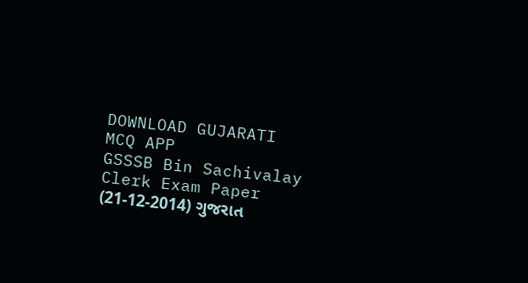DOWNLOAD GUJARATI MCQ APP
GSSSB Bin Sachivalay Clerk Exam Paper (21-12-2014) ગુજરાત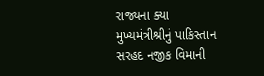રાજ્યના ક્યા મુખ્યમંત્રીશ્રીનું પાકિસ્તાન સરહદ નજીક વિમાની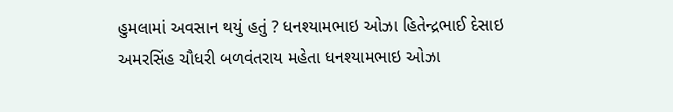હુમલામાં અવસાન થયું હતું ? ધનશ્યામભાઇ ઓઝા હિતેન્દ્રભાઈ દેસાઇ અમરસિંહ ચૌધરી બળવંતરાય મહેતા ધનશ્યામભાઇ ઓઝા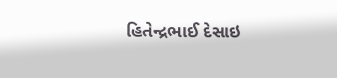હિતેન્દ્રભાઈ દેસાઇ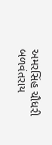અમરસિંહ ચૌધરી બળવંતરાય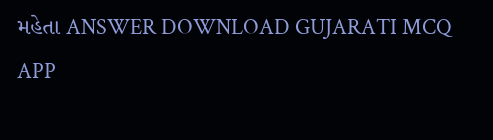મહેતા ANSWER DOWNLOAD GUJARATI MCQ APP